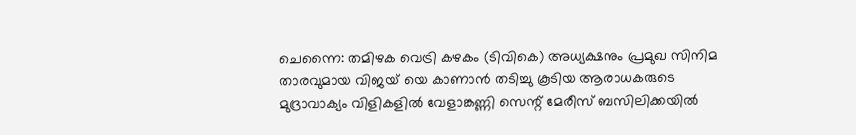ചെന്നൈ: തമിഴക വെട്രി കഴകം (ടിവികെ) അധ്യക്ഷനും പ്രമുഖ സിനിമ താരവുമായ വിജയ് യെ കാണാൻ തടിച്ചു കൂടിയ ആരാധകരുടെ മുദ്രാവാക്യം വിളികളിൽ വേളാങ്കണ്ണി സെന്റ് മേരീസ് ബസിലിക്കയിൽ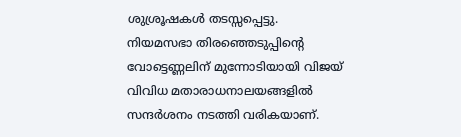ശുശ്രൂഷകൾ തടസ്സപ്പെട്ടു.
നിയമസഭാ തിരഞ്ഞെടുപ്പിന്റെ വോട്ടെണ്ണലിന് മുന്നോടിയായി വിജയ് വിവിധ മതാരാധനാലയങ്ങളിൽ സന്ദർശനം നടത്തി വരികയാണ്.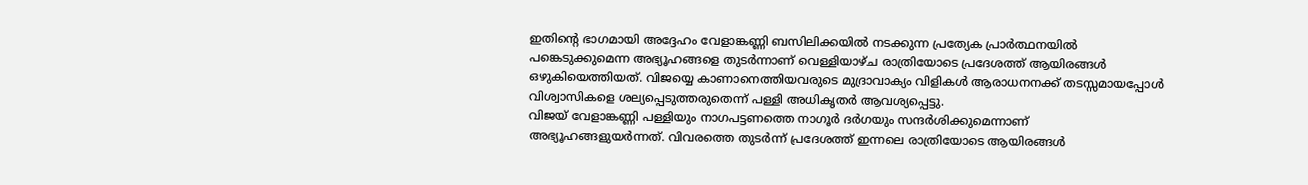ഇതിന്റെ ഭാഗമായി അദ്ദേഹം വേളാങ്കണ്ണി ബസിലിക്കയിൽ നടക്കുന്ന പ്രത്യേക പ്രാർത്ഥനയിൽ പങ്കെടുക്കുമെന്ന അഭ്യൂഹങ്ങളെ തുടർന്നാണ് വെള്ളിയാഴ്ച രാത്രിയോടെ പ്രദേശത്ത് ആയിരങ്ങൾ ഒഴുകിയെത്തിയത്. വിജയ്യെ കാണാനെത്തിയവരുടെ മുദ്രാവാക്യം വിളികൾ ആരാധനനക്ക് തടസ്സമായപ്പോൾ വിശ്വാസികളെ ശല്യപ്പെടുത്തരുതെന്ന് പള്ളി അധികൃതർ ആവശ്യപ്പെട്ടു.
വിജയ് വേളാങ്കണ്ണി പള്ളിയും നാഗപട്ടണത്തെ നാഗൂർ ദർഗയും സന്ദർശിക്കുമെന്നാണ് അഭ്യൂഹങ്ങളുയർന്നത്. വിവരത്തെ തുടർന്ന് പ്രദേശത്ത് ഇന്നലെ രാത്രിയോടെ ആയിരങ്ങൾ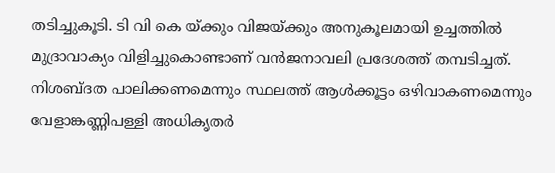തടിച്ചുകൂടി. ടി വി കെ യ്ക്കും വിജയ്ക്കും അനുകൂലമായി ഉച്ചത്തിൽ മുദ്രാവാക്യം വിളിച്ചുകൊണ്ടാണ് വൻജനാവലി പ്രദേശത്ത് തമ്പടിച്ചത്. നിശബ്ദത പാലിക്കണമെന്നും സ്ഥലത്ത് ആൾക്കൂട്ടം ഒഴിവാകണമെന്നും വേളാങ്കണ്ണിപള്ളി അധികൃതർ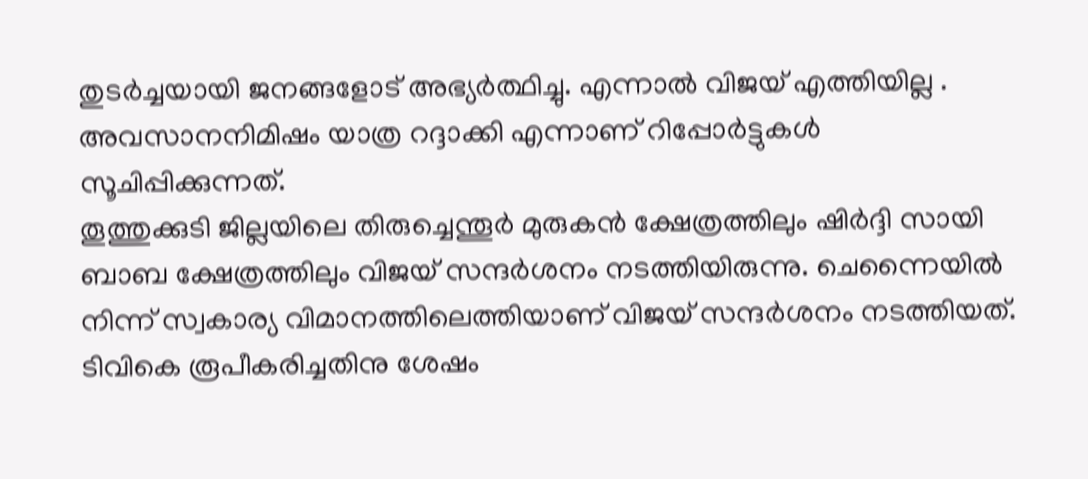തുടർച്ചയായി ജനങ്ങളോട് അഭ്യർത്ഥിച്ചു. എന്നാൽ വിജയ് എത്തിയില്ല . അവസാനനിമിഷം യാത്ര റദ്ദാക്കി എന്നാണ് റിപ്പോർട്ടുകൾ സൂചിപ്പിക്കുന്നത്.
തൂത്തുക്കുടി ജില്ലയിലെ തിരുച്ചെന്തൂർ മുരുകൻ ക്ഷേത്രത്തിലും ഷിർദ്ദി സായി ബാബ ക്ഷേത്രത്തിലും വിജയ് സന്ദർശനം നടത്തിയിരുന്നു. ചെന്നൈയിൽ നിന്ന് സ്വകാര്യ വിമാനത്തിലെത്തിയാണ് വിജയ് സന്ദർശനം നടത്തിയത്. ടിവികെ രൂപീകരിച്ചതിനു ശേഷം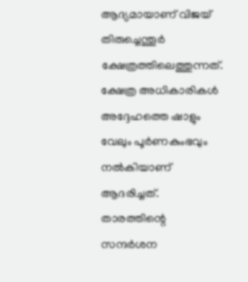ആദ്യമായാണ് വിജയ് തിരുച്ചെന്തൂർ ക്ഷേത്രത്തിലെത്തുന്നത്. ക്ഷേത്ര അധികാരികൾ അദ്ദേഹത്തെ ഷാളും വേലും പൂർണകുംഭവും നൽകിയാണ് ആദരിച്ചത്.
താരത്തിന്റെ സന്ദർശന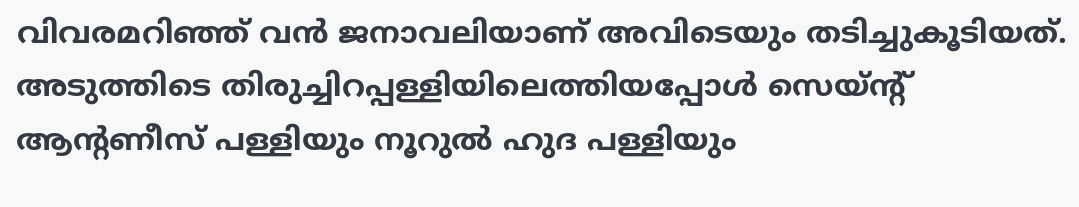വിവരമറിഞ്ഞ് വൻ ജനാവലിയാണ് അവിടെയും തടിച്ചുകൂടിയത്. അടുത്തിടെ തിരുച്ചിറപ്പള്ളിയിലെത്തിയപ്പോൾ സെയ്ന്റ് ആന്റണീസ് പള്ളിയും നൂറുൽ ഹുദ പള്ളിയും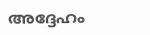അദ്ദേഹം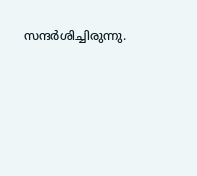സന്ദർശിച്ചിരുന്നു.